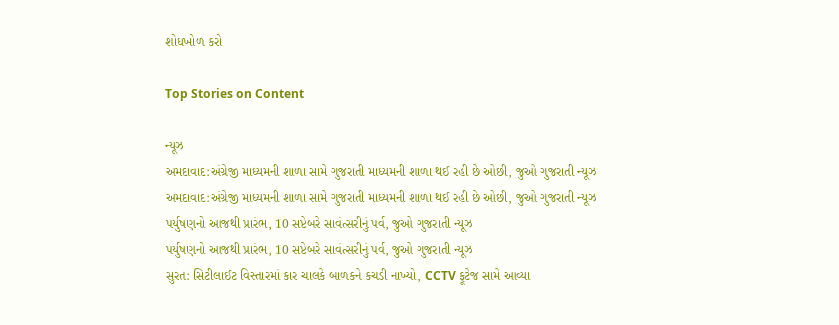શોધખોળ કરો

Top Stories on Content

ન્યૂઝ
અમદાવાદ:અંગ્રેજી માધ્યમની શાળા સામે ગુજરાતી માધ્યમની શાળા થઈ રહી છે ઓછી, જુઓ ગુજરાતી ન્યૂઝ
અમદાવાદ:અંગ્રેજી માધ્યમની શાળા સામે ગુજરાતી માધ્યમની શાળા થઈ રહી છે ઓછી, જુઓ ગુજરાતી ન્યૂઝ
પર્યુષણનો આજથી પ્રારંભ, 10 સપ્ટેબરે સાવંત્સરીનું પર્વ, જુઓ ગુજરાતી ન્યૂઝ
પર્યુષણનો આજથી પ્રારંભ, 10 સપ્ટેબરે સાવંત્સરીનું પર્વ, જુઓ ગુજરાતી ન્યૂઝ
સુરત: સિટીલાઈટ વિસ્તારમાં કાર ચાલકે બાળકને કચડી નાખ્યો, CCTV ફૂટેજ સામે આવ્યા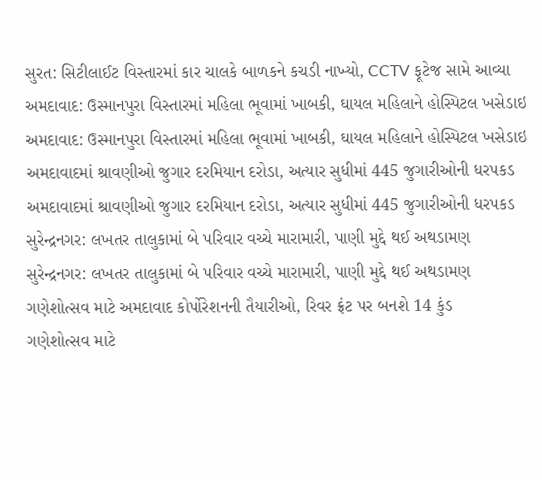સુરત: સિટીલાઈટ વિસ્તારમાં કાર ચાલકે બાળકને કચડી નાખ્યો, CCTV ફૂટેજ સામે આવ્યા
અમદાવાદ: ઉસ્માનપુરા વિસ્તારમાં મહિલા ભૂવામાં ખાબકી, ઘાયલ મહિલાને હોસ્પિટલ ખસેડાઇ
અમદાવાદ: ઉસ્માનપુરા વિસ્તારમાં મહિલા ભૂવામાં ખાબકી, ઘાયલ મહિલાને હોસ્પિટલ ખસેડાઇ
અમદાવાદમાં શ્રાવણીઓ જુગાર દરમિયાન દરોડા, અત્યાર સુધીમાં 445 જુગારીઓની ધરપકડ
અમદાવાદમાં શ્રાવણીઓ જુગાર દરમિયાન દરોડા, અત્યાર સુધીમાં 445 જુગારીઓની ધરપકડ
સુરેન્દ્રનગર: લખતર તાલુકામાં બે પરિવાર વચ્ચે મારામારી, પાણી મુદ્દે થઈ અથડામણ
સુરેન્દ્રનગર: લખતર તાલુકામાં બે પરિવાર વચ્ચે મારામારી, પાણી મુદ્દે થઈ અથડામણ
ગણેશોત્સવ માટે અમદાવાદ કોર્પોરેશનની તૈયારીઓ, રિવર ફ્રંટ પર બનશે 14 કુંડ
ગણેશોત્સવ માટે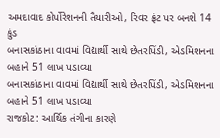અમદાવાદ કોર્પોરેશનની તૈયારીઓ, રિવર ફ્રંટ પર બનશે 14 કુંડ
બનાસકાંઠાના વાવમાં વિદ્યાર્થી સાથે છેતરપિંડી, એડમિશનના બહાને 51 લાખ પડાવ્યા
બનાસકાંઠાના વાવમાં વિદ્યાર્થી સાથે છેતરપિંડી, એડમિશનના બહાને 51 લાખ પડાવ્યા
રાજકોટ: આર્થિક તંગીના કારણે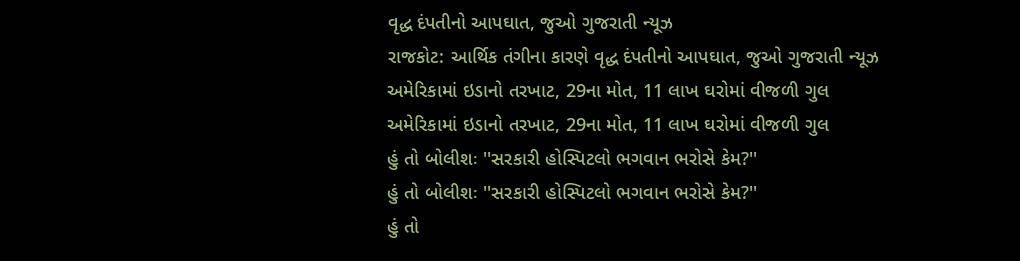વૃદ્ધ દંપતીનો આપઘાત, જુઓ ગુજરાતી ન્યૂઝ
રાજકોટ: આર્થિક તંગીના કારણે વૃદ્ધ દંપતીનો આપઘાત, જુઓ ગુજરાતી ન્યૂઝ
અમેરિકામાં ઇડાનો તરખાટ, 29ના મોત, 11 લાખ ઘરોમાં વીજળી ગુલ
અમેરિકામાં ઇડાનો તરખાટ, 29ના મોત, 11 લાખ ઘરોમાં વીજળી ગુલ
હું તો બોલીશઃ ''સરકારી હોસ્પિટલો ભગવાન ભરોસે કેમ?''
હું તો બોલીશઃ ''સરકારી હોસ્પિટલો ભગવાન ભરોસે કેમ?''
હું તો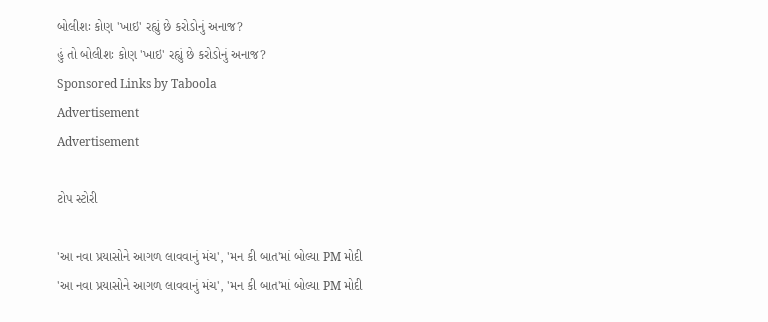બોલીશઃ કોણ 'ખાઇ' રહ્યું છે કરોડોનું અનાજ?
હું તો બોલીશઃ કોણ 'ખાઇ' રહ્યું છે કરોડોનું અનાજ?
Sponsored Links by Taboola
Advertisement
Advertisement

ટોપ સ્ટોરી

'આ નવા પ્રયાસોને આગળ લાવવાનું મંચ', 'મન કી બાત'માં બોલ્યા PM મોદી
'આ નવા પ્રયાસોને આગળ લાવવાનું મંચ', 'મન કી બાત'માં બોલ્યા PM મોદી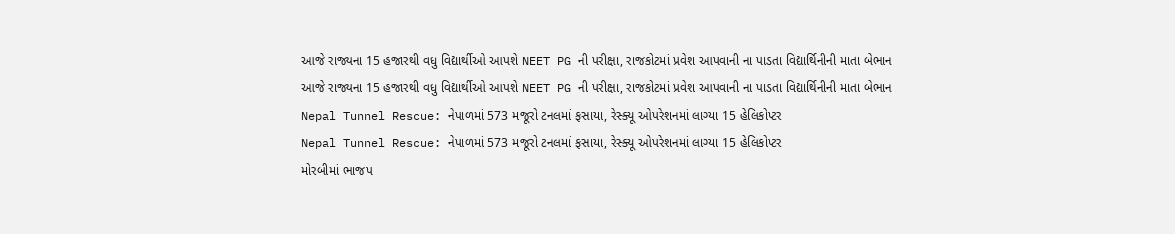આજે રાજ્યના 15 હજારથી વધુ વિદ્યાર્થીઓ આપશે NEET PG ની પરીક્ષા, રાજકોટમાં પ્રવેશ આપવાની ના પાડતા વિદ્યાર્થિનીની માતા બેભાન
આજે રાજ્યના 15 હજારથી વધુ વિદ્યાર્થીઓ આપશે NEET PG ની પરીક્ષા, રાજકોટમાં પ્રવેશ આપવાની ના પાડતા વિદ્યાર્થિનીની માતા બેભાન
Nepal Tunnel Rescue: નેપાળમાં 573 મજૂરો ટનલમાં ફસાયા, રેસ્ક્યૂ ઓપરેશનમાં લાગ્યા 15 હેલિકોપ્ટર
Nepal Tunnel Rescue: નેપાળમાં 573 મજૂરો ટનલમાં ફસાયા, રેસ્ક્યૂ ઓપરેશનમાં લાગ્યા 15 હેલિકોપ્ટર
મોરબીમાં ભાજપ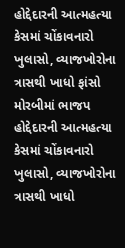હોદ્દેદારની આત્મહત્યા કેસમાં ચોંકાવનારો ખુલાસો, વ્યાજખોરોના ત્રાસથી ખાધો ફાંસો
મોરબીમાં ભાજપ હોદ્દેદારની આત્મહત્યા કેસમાં ચોંકાવનારો ખુલાસો, વ્યાજખોરોના ત્રાસથી ખાધો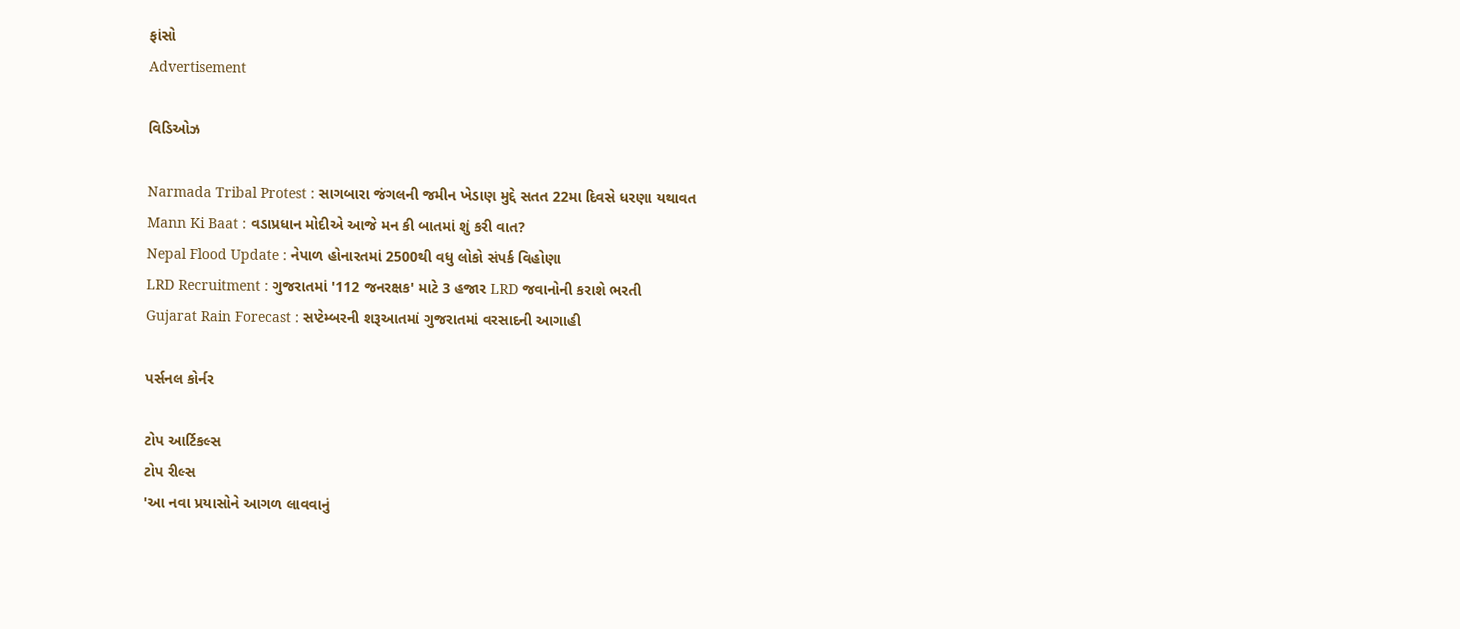ફાંસો
Advertisement

વિડિઓઝ

Narmada Tribal Protest : સાગબારા જંગલની જમીન ખેડાણ મુદ્દે સતત 22મા દિવસે ધરણા યથાવત
Mann Ki Baat : વડાપ્રધાન મોદીએ આજે મન કી બાતમાં શું કરી વાત?
Nepal Flood Update : નેપાળ હોનારતમાં 2500થી વધુ લોકો સંપર્ક વિહોણા
LRD Recruitment : ગુજરાતમાં '112 જનરક્ષક' માટે 3 હજાર LRD જવાનોની કરાશે ભરતી
Gujarat Rain Forecast : સપ્ટેમ્બરની શરૂઆતમાં ગુજરાતમાં વરસાદની આગાહી

પર્સનલ કોર્નર

ટોપ આર્ટિકલ્સ
ટોપ રીલ્સ
'આ નવા પ્રયાસોને આગળ લાવવાનું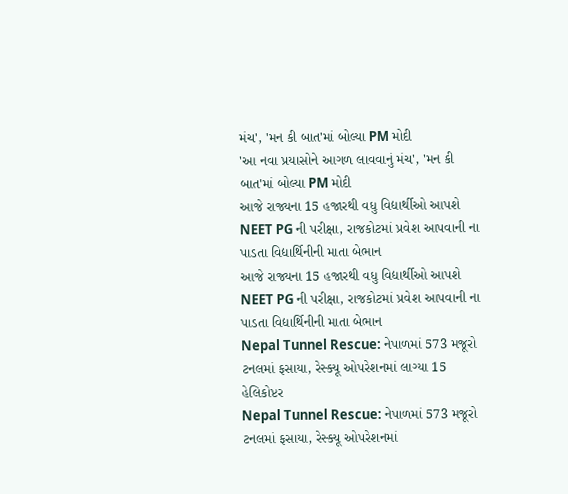મંચ', 'મન કી બાત'માં બોલ્યા PM મોદી
'આ નવા પ્રયાસોને આગળ લાવવાનું મંચ', 'મન કી બાત'માં બોલ્યા PM મોદી
આજે રાજ્યના 15 હજારથી વધુ વિદ્યાર્થીઓ આપશે NEET PG ની પરીક્ષા, રાજકોટમાં પ્રવેશ આપવાની ના પાડતા વિદ્યાર્થિનીની માતા બેભાન
આજે રાજ્યના 15 હજારથી વધુ વિદ્યાર્થીઓ આપશે NEET PG ની પરીક્ષા, રાજકોટમાં પ્રવેશ આપવાની ના પાડતા વિદ્યાર્થિનીની માતા બેભાન
Nepal Tunnel Rescue: નેપાળમાં 573 મજૂરો ટનલમાં ફસાયા, રેસ્ક્યૂ ઓપરેશનમાં લાગ્યા 15 હેલિકોપ્ટર
Nepal Tunnel Rescue: નેપાળમાં 573 મજૂરો ટનલમાં ફસાયા, રેસ્ક્યૂ ઓપરેશનમાં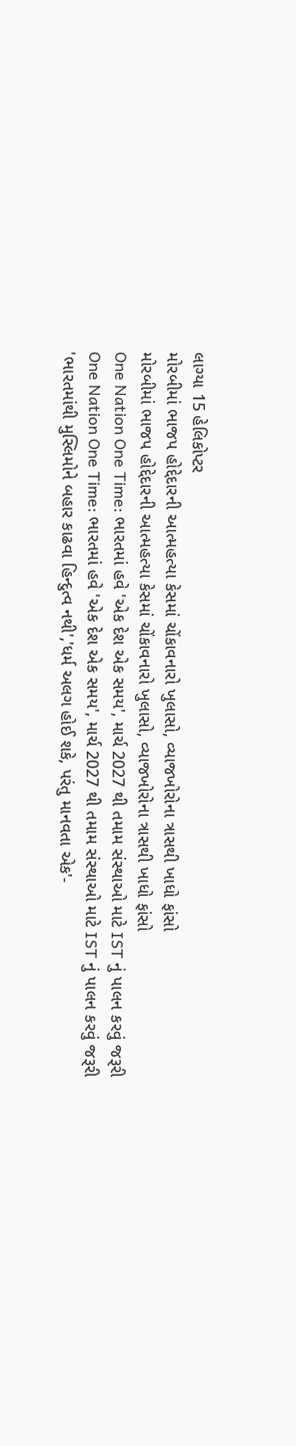લાગ્યા 15 હેલિકોપ્ટર
મોરબીમાં ભાજપ હોદ્દેદારની આત્મહત્યા કેસમાં ચોંકાવનારો ખુલાસો, વ્યાજખોરોના ત્રાસથી ખાધો ફાંસો
મોરબીમાં ભાજપ હોદ્દેદારની આત્મહત્યા કેસમાં ચોંકાવનારો ખુલાસો, વ્યાજખોરોના ત્રાસથી ખાધો ફાંસો
One Nation One Time: ભારતમાં હવે 'એક દેશ એક સમય', માર્ચ 2027 થી તમામ સંસ્થાઓ માટે IST નું પાલન કરવું જરૂરી
One Nation One Time: ભારતમાં હવે 'એક દેશ એક સમય', માર્ચ 2027 થી તમામ સંસ્થાઓ માટે IST નું પાલન કરવું જરૂરી
'ભારતમાંથી મુસ્લિમોને બહાર કાઢવા હિન્દુત્વ નથી','ધર્મ અલગ હોઈ શકે, પરંતુ માનવતા એક'-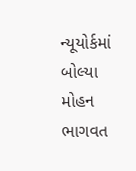ન્યૂયોર્કમાં બોલ્યા મોહન ભાગવત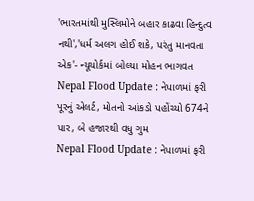'ભારતમાંથી મુસ્લિમોને બહાર કાઢવા હિન્દુત્વ નથી','ધર્મ અલગ હોઈ શકે, પરંતુ માનવતા એક'- ન્યૂયોર્કમાં બોલ્યા મોહન ભાગવત
Nepal Flood Update : નેપાળમાં ફરી પૂરનું એલર્ટ, મોતનો આંકડો પહોંચ્યો 674ને પાર, બે હજારથી વધુ ગુમ
Nepal Flood Update : નેપાળમાં ફરી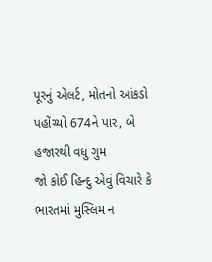પૂરનું એલર્ટ, મોતનો આંકડો પહોંચ્યો 674ને પાર, બે હજારથી વધુ ગુમ
જો કોઈ હિન્દુ એવું વિચારે કે ભારતમાં મુસ્લિમ ન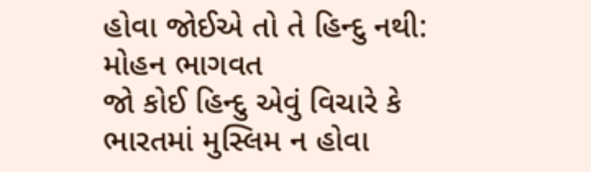હોવા જોઈએ તો તે હિન્દુ નથી: મોહન ભાગવત
જો કોઈ હિન્દુ એવું વિચારે કે ભારતમાં મુસ્લિમ ન હોવા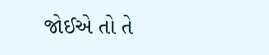જોઈએ તો તે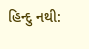હિન્દુ નથી: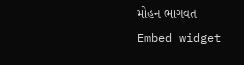મોહન ભાગવત
Embed widget